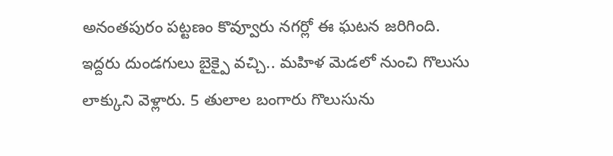అనంతపురం పట్టణం కొవ్వూరు నగర్లో ఈ ఘటన జరిగింది. ఇద్దరు దుండగులు బైక్పై వచ్చి.. మహిళ మెడలో నుంచి గొలుసు లాక్కుని వెళ్లారు. 5 తులాల బంగారు గొలుసును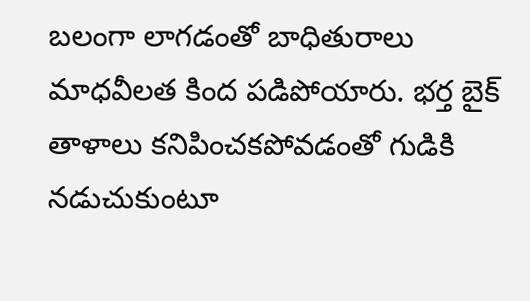బలంగా లాగడంతో బాధితురాలు మాధవీలత కింద పడిపోయారు. భర్త బైక్ తాళాలు కనిపించకపోవడంతో గుడికి నడుచుకుంటూ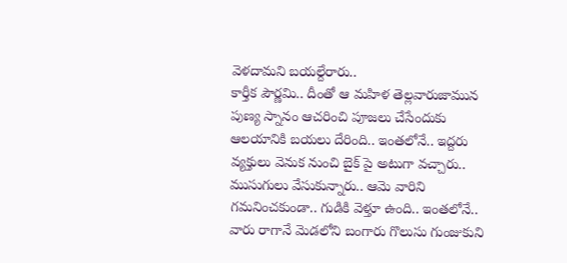వెళదామని బయల్దేరారు..
కార్తీక పౌర్ణమి.. దీంతో ఆ మహిళ తెల్లవారుజామున పుణ్య స్నానం ఆచరించి పూజలు చేసేందుకు ఆలయానికి బయలు దేరింది.. ఇంతలోనే.. ఇద్దరు వ్యక్తులు వెనుక నుంచి బైక్ పై అటుగా వచ్చారు.. ముసుగులు వేసుకున్నారు.. ఆమె వారిని గమనించకుండా.. గుడికి వెళ్తూ ఉంది.. ఇంతలోనే.. వారు రాగానే మెడలోని బంగారు గొలుసు గుంజుకుని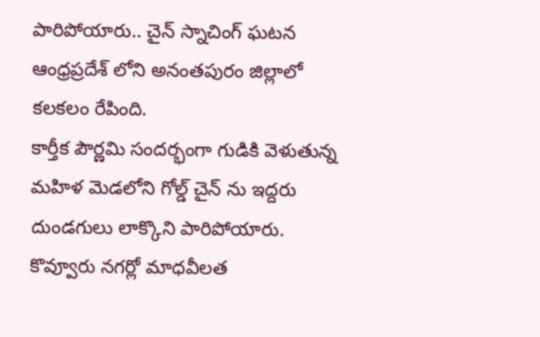పారిపోయారు.. చైన్ స్నాచింగ్ ఘటన ఆంధ్రప్రదేశ్ లోని అనంతపురం జిల్లాలో కలకలం రేపింది.
కార్తీక పౌర్ణమి సందర్భంగా గుడికి వెళుతున్న మహిళ మెడలోని గోల్డ్ చైన్ ను ఇద్దరు దుండగులు లాక్కొని పారిపోయారు. కొవ్వూరు నగర్లో మాధవీలత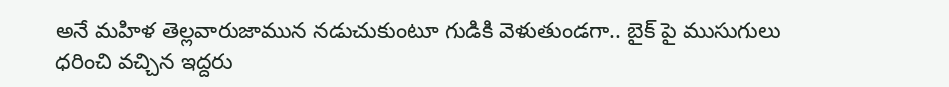అనే మహిళ తెల్లవారుజామున నడుచుకుంటూ గుడికి వెళుతుండగా.. బైక్ పై ముసుగులు ధరించి వచ్చిన ఇద్దరు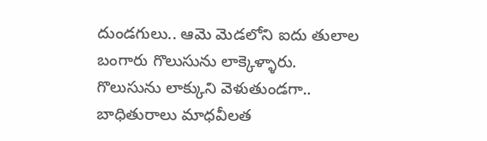దుండగులు.. ఆమె మెడలోని ఐదు తులాల బంగారు గొలుసును లాక్కెళ్ళారు.
గొలుసును లాక్కుని వెళుతుండగా.. బాధితురాలు మాధవీలత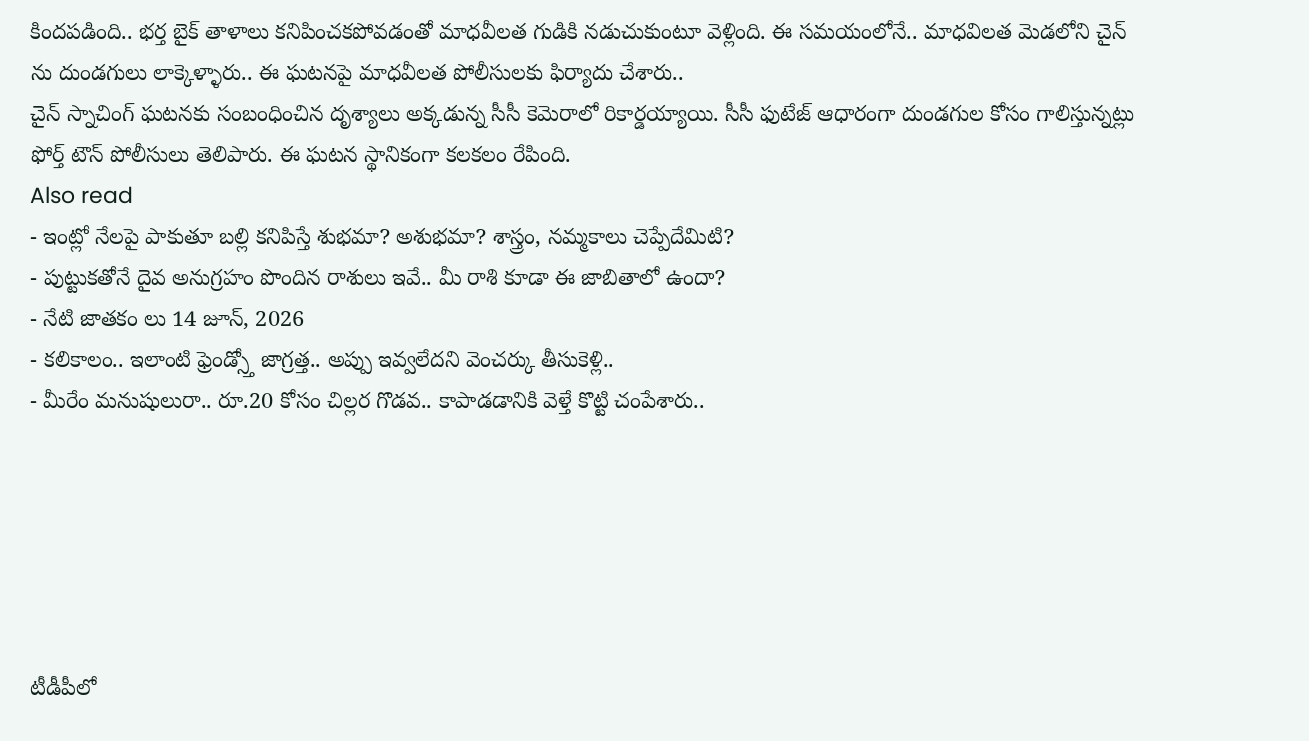కిందపడింది.. భర్త బైక్ తాళాలు కనిపించకపోవడంతో మాధవీలత గుడికి నడుచుకుంటూ వెళ్లింది. ఈ సమయంలోనే.. మాధవిలత మెడలోని చైన్ ను దుండగులు లాక్కెళ్ళారు.. ఈ ఘటనపై మాధవీలత పోలీసులకు ఫిర్యాదు చేశారు..
చైన్ స్నాచింగ్ ఘటనకు సంబంధించిన దృశ్యాలు అక్కడున్న సీసీ కెమెరాలో రికార్డయ్యాయి. సీసీ ఫుటేజ్ ఆధారంగా దుండగుల కోసం గాలిస్తున్నట్లు ఫోర్త్ టౌన్ పోలీసులు తెలిపారు. ఈ ఘటన స్థానికంగా కలకలం రేపింది.
Also read
- ఇంట్లో నేలపై పాకుతూ బల్లి కనిపిస్తే శుభమా? అశుభమా? శాస్త్రం, నమ్మకాలు చెప్పేదేమిటి?
- పుట్టుకతోనే దైవ అనుగ్రహం పొందిన రాశులు ఇవే.. మీ రాశి కూడా ఈ జాబితాలో ఉందా?
- నేటి జాతకం లు 14 జూన్, 2026
- కలికాలం.. ఇలాంటి ఫ్రెండ్స్తో జాగ్రత్త.. అప్పు ఇవ్వలేదని వెంచర్కు తీసుకెళ్లి..
- మీరేం మనుషులురా.. రూ.20 కోసం చిల్లర గొడవ.. కాపాడడానికి వెళ్తే కొట్టి చంపేశారు..






టీడీపీలో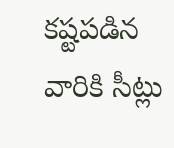కష్టపడిన వారికి సీట్లు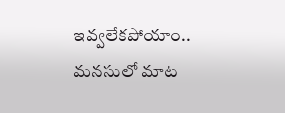ఇవ్వలేకపోయాం.. మనసులో మాట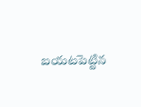బయటపెట్టిన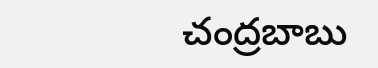చంద్రబాబు